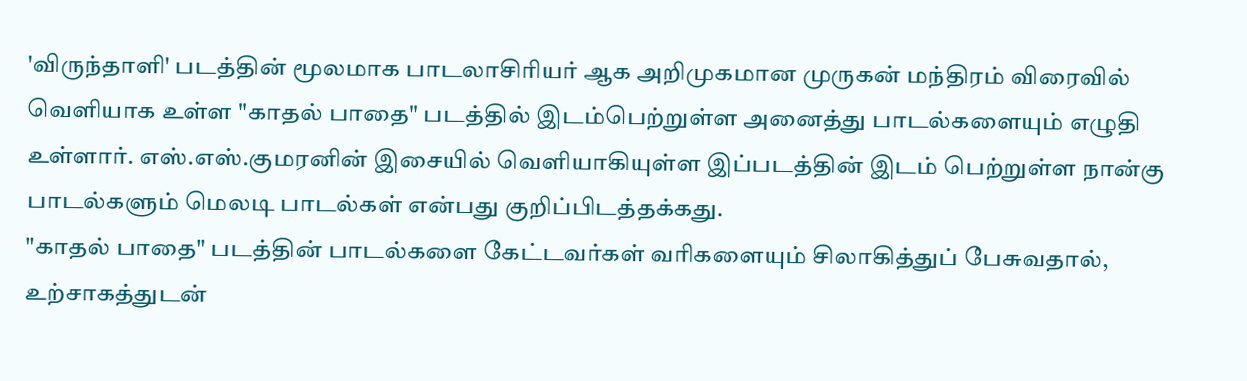'விருந்தாளி' படத்தின் மூலமாக பாடலாசிரியர் ஆக அறிமுகமான முருகன் மந்திரம் விரைவில் வெளியாக உள்ள "காதல் பாதை" படத்தில் இடம்பெற்றுள்ள அனைத்து பாடல்களையும் எழுதி உள்ளார். எஸ்.எஸ்.குமரனின் இசையில் வெளியாகியுள்ள இப்படத்தின் இடம் பெற்றுள்ள நான்கு பாடல்களும் மெலடி பாடல்கள் என்பது குறிப்பிடத்தக்கது.
"காதல் பாதை" படத்தின் பாடல்களை கேட்டவர்கள் வரிகளையும் சிலாகித்துப் பேசுவதால், உற்சாகத்துடன்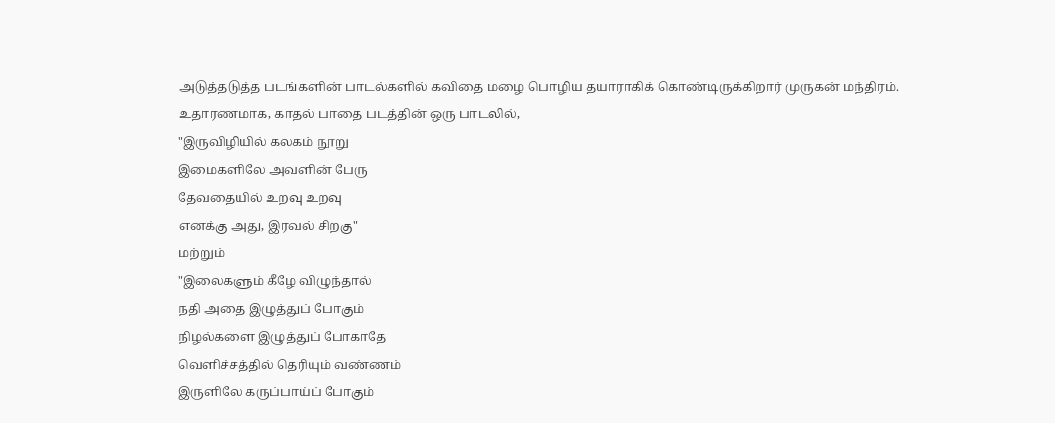அடுத்தடுத்த படங்களின் பாடல்களில் கவிதை மழை பொழிய தயாராகிக் கொண்டிருக்கிறார் முருகன் மந்திரம்.
உதாரணமாக, காதல் பாதை படத்தின் ஒரு பாடலில்,
"இருவிழியில் கலகம் நூறு
இமைகளிலே அவளின் பேரு
தேவதையில் உறவு உறவு
எனக்கு அது, இரவல் சிறகு"
மற்றும்
"இலைகளும் கீழே விழுந்தால்
நதி அதை இழுத்துப் போகும்
நிழல்களை இழுத்துப் போகாதே
வெளிச்சத்தில் தெரியும் வண்ணம்
இருளிலே கருப்பாய்ப் போகும்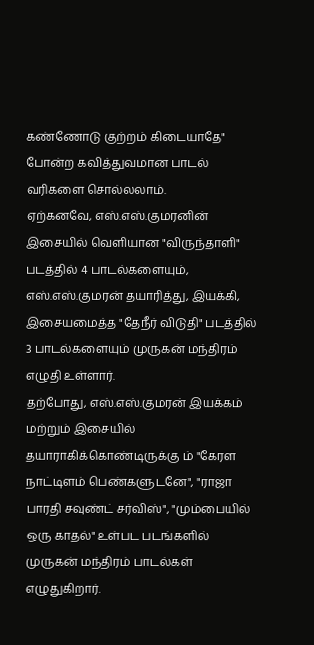கண்ணோடு குற்றம் கிடையாதே"
போன்ற கவித்துவமான பாடல் வரிகளை சொல்லலாம்.
ஏற்கனவே, எஸ்.எஸ்.குமரனின் இசையில் வெளியான "விருந்தாளி" படத்தில் 4 பாடல்களையும், எஸ்.எஸ்.குமரன் தயாரித்து, இயக்கி, இசையமைத்த "தேநீர் விடுதி" படத்தில் 3 பாடல்களையும் முருகன் மந்திரம் எழுதி உள்ளார்.
தற்போது, எஸ்.எஸ்.குமரன் இயக்கம் மற்றும் இசையில் தயாராகிக்கொண்டிருக்கு ம் "கேரள நாட்டிளம் பெண்களுடனே", "ராஜா பாரதி சவுண்ட் சர்விஸ்", "மும்பையில் ஒரு காதல்" உள்பட படங்களில் முருகன் மந்திரம் பாடல்கள் எழுதுகிறார்.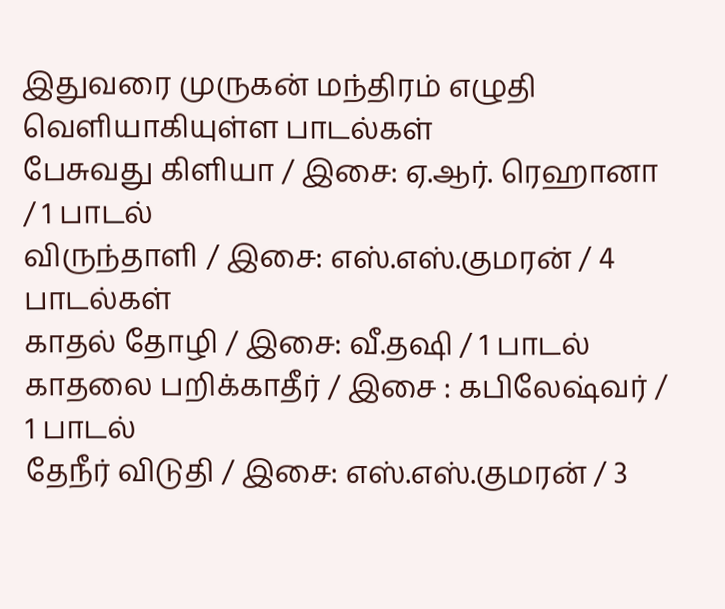இதுவரை முருகன் மந்திரம் எழுதி வெளியாகியுள்ள பாடல்கள்
பேசுவது கிளியா / இசை: ஏ.ஆர். ரெஹானா / 1 பாடல்
விருந்தாளி / இசை: எஸ்.எஸ்.குமரன் / 4 பாடல்கள்
காதல் தோழி / இசை: வீ.தஷி / 1 பாடல்
காதலை பறிக்காதீர் / இசை : கபிலேஷ்வர் / 1 பாடல்
தேநீர் விடுதி / இசை: எஸ்.எஸ்.குமரன் / 3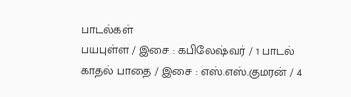பாடல்கள்
பயபுள்ள / இசை : கபிலேஷ்வர் / 1 பாடல்
காதல் பாதை / இசை : எஸ்.எஸ்.குமரன் / 4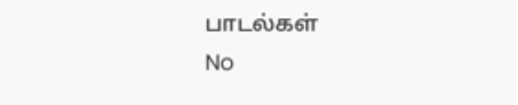பாடல்கள்
No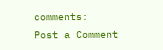comments:
Post a Comment